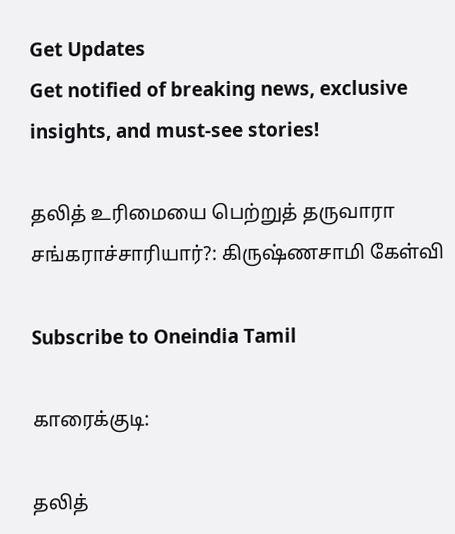Get Updates
Get notified of breaking news, exclusive insights, and must-see stories!

தலித் உரிமையை பெற்றுத் தருவாரா சங்கராச்சாரியார்?: கிருஷ்ணசாமி கேள்வி

Subscribe to Oneindia Tamil

காரைக்குடி:

தலித்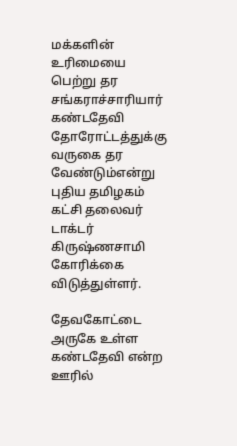மக்களின் உரிமையை பெற்று தர சங்கராச்சாரியார் கண்டதேவி தோரோட்டத்துக்கு வருகை தர வேண்டும்என்று புதிய தமிழகம் கட்சி தலைவர் டாக்டர் கிருஷ்ணசாமி கோரிக்கை விடுத்துள்ளர்.

தேவகோட்டை அருகே உள்ள கண்டதேவி என்ற ஊரில்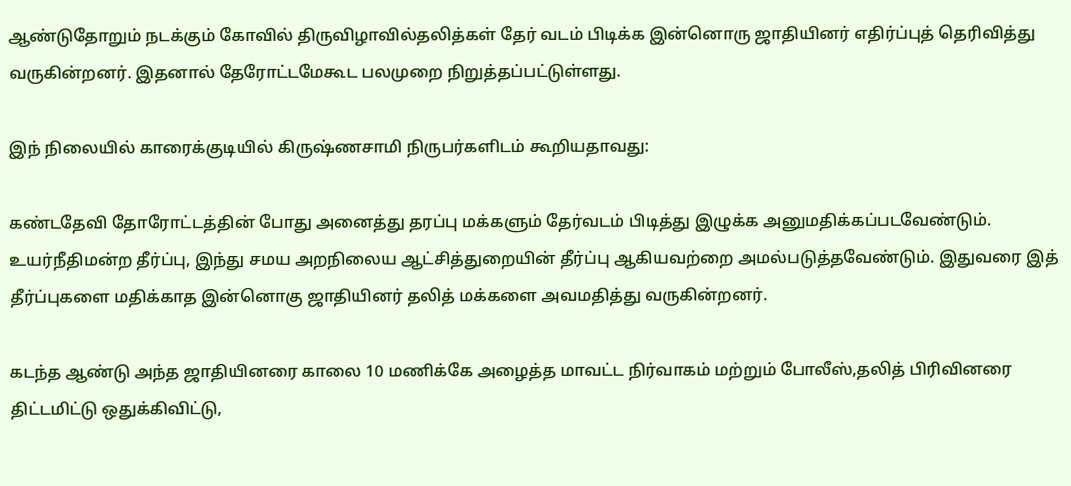ஆண்டுதோறும் நடக்கும் கோவில் திருவிழாவில்தலித்கள் தேர் வடம் பிடிக்க இன்னொரு ஜாதியினர் எதிர்ப்புத் தெரிவித்து வருகின்றனர். இதனால் தேரோட்டமேகூட பலமுறை நிறுத்தப்பட்டுள்ளது.

இந் நிலையில் காரைக்குடியில் கிருஷ்ணசாமி நிருபர்களிடம் கூறியதாவது:

கண்டதேவி தோரோட்டத்தின் போது அனைத்து தரப்பு மக்களும் தேர்வடம் பிடித்து இழுக்க அனுமதிக்கப்படவேண்டும். உயர்நீதிமன்ற தீர்ப்பு, இந்து சமய அறநிலைய ஆட்சித்துறையின் தீர்ப்பு ஆகியவற்றை அமல்படுத்தவேண்டும். இதுவரை இத் தீர்ப்புகளை மதிக்காத இன்னொகு ஜாதியினர் தலித் மக்களை அவமதித்து வருகின்றனர்.

கடந்த ஆண்டு அந்த ஜாதியினரை காலை 10 மணிக்கே அழைத்த மாவட்ட நிர்வாகம் மற்றும் போலீஸ்,தலித் பிரிவினரை திட்டமிட்டு ஒதுக்கிவிட்டு,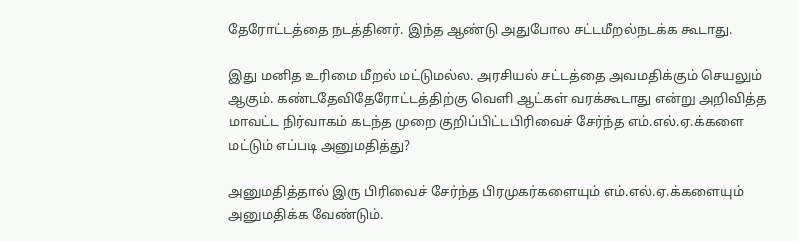தேரோட்டத்தை நடத்தினர். இந்த ஆண்டு அதுபோல சட்டமீறல்நடக்க கூடாது.

இது மனித உரிமை மீறல் மட்டுமல்ல. அரசியல் சட்டத்தை அவமதிக்கும் செயலும் ஆகும். கண்டதேவிதேரோட்டத்திற்கு வெளி ஆட்கள் வரக்கூடாது என்று அறிவித்த மாவட்ட நிர்வாகம் கடந்த முறை குறிப்பிட்டபிரிவைச் சேர்ந்த எம்.எல்.ஏ.க்களை மட்டும் எப்படி அனுமதித்து?

அனுமதித்தால் இரு பிரிவைச் சேர்ந்த பிரமுகர்களையும் எம்.எல்.ஏ.க்களையும் அனுமதிக்க வேண்டும்.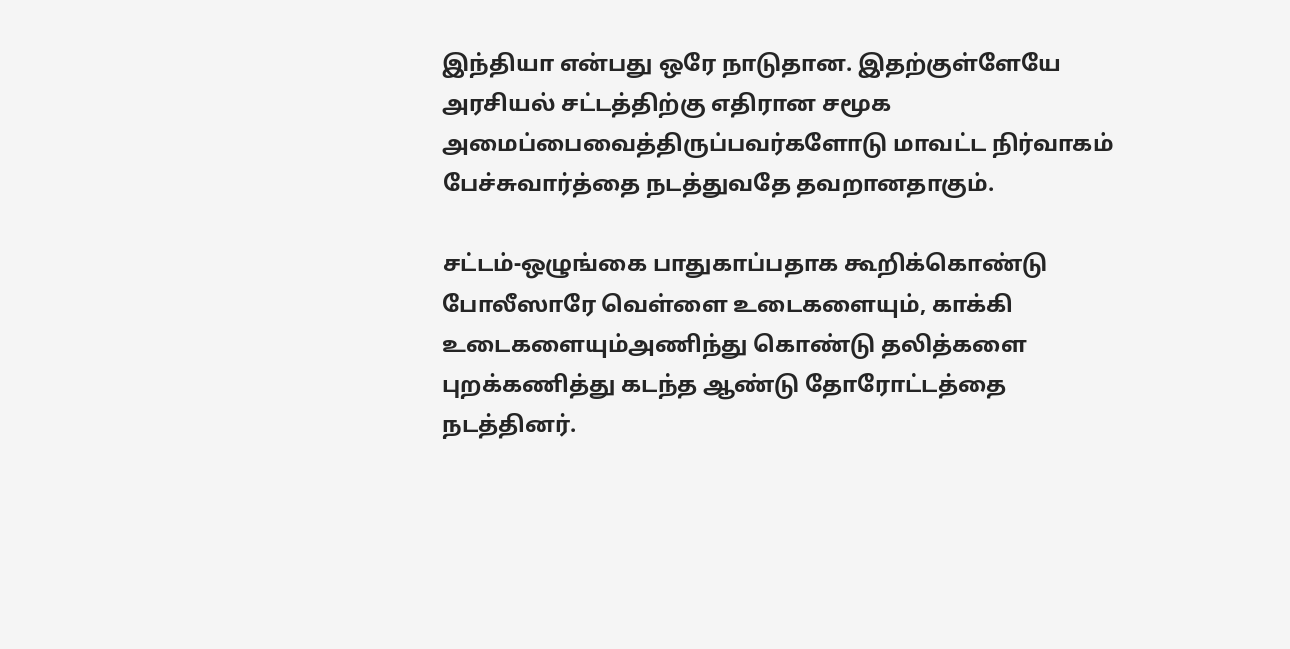இந்தியா என்பது ஒரே நாடுதான. இதற்குள்ளேயே அரசியல் சட்டத்திற்கு எதிரான சமூக அமைப்பைவைத்திருப்பவர்களோடு மாவட்ட நிர்வாகம் பேச்சுவார்த்தை நடத்துவதே தவறானதாகும்.

சட்டம்-ஒழுங்கை பாதுகாப்பதாக கூறிக்கொண்டு போலீஸாரே வெள்ளை உடைகளையும், காக்கி உடைகளையும்அணிந்து கொண்டு தலித்களை புறக்கணித்து கடந்த ஆண்டு தோரோட்டத்தை நடத்தினர்.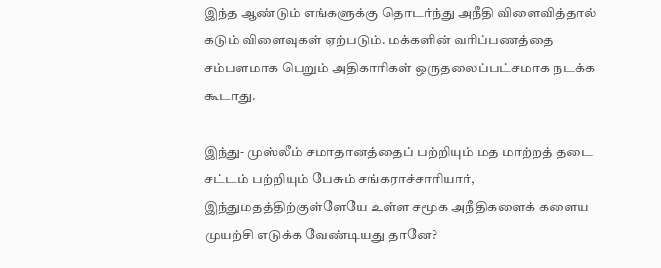இந்த ஆண்டும் எங்களுக்கு தொடர்ந்து அநீதி விளைவித்தால் கடும் விளைவுகள் ஏற்படும். மக்களின் வரிப்பணத்தை சம்பளமாக பெறும் அதிகாரிகள் ஒருதலைப்பட்சமாக நடக்க கூடாது.

இந்து- முஸ்லீம் சமாதானத்தைப் பற்றியும் மத மாற்றத் தடை சட்டம் பற்றியும் பேசும் சங்கராச்சாரியார், இந்துமதத்திற்குள்ளேயே உள்ள சமூக அநீதிகளைக் களைய முயற்சி எடுக்க வேண்டியது தானே?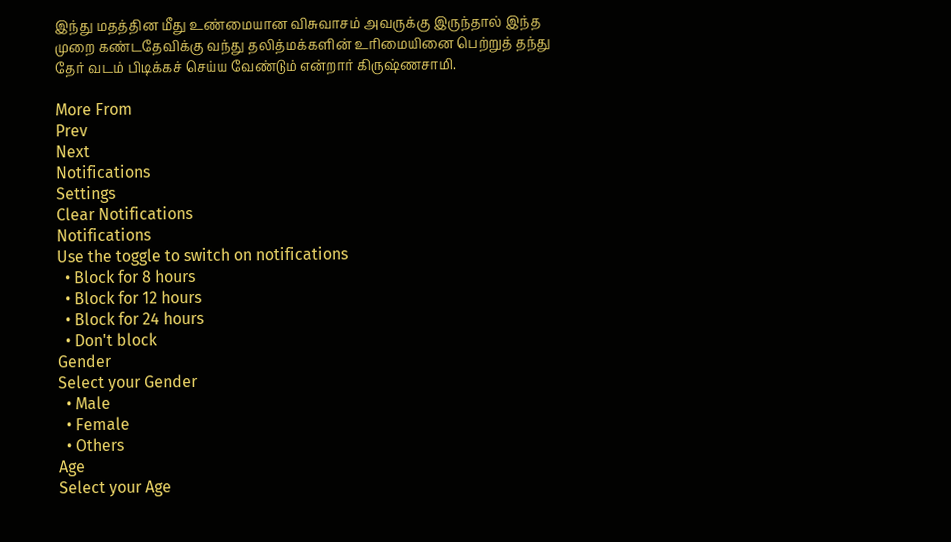இந்து மதத்தின மீது உண்மையான விசுவாசம் அவருக்கு இருந்தால் இந்த முறை கண்டதேவிக்கு வந்து தலித்மக்களின் உரிமையினை பெற்றுத் தந்து தேர் வடம் பிடிக்கச் செய்ய வேண்டும் என்றார் கிருஷ்ணசாமி.

More From
Prev
Next
Notifications
Settings
Clear Notifications
Notifications
Use the toggle to switch on notifications
  • Block for 8 hours
  • Block for 12 hours
  • Block for 24 hours
  • Don't block
Gender
Select your Gender
  • Male
  • Female
  • Others
Age
Select your Age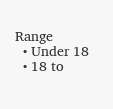Range
  • Under 18
  • 18 to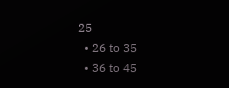25
  • 26 to 35
  • 36 to 45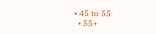• 45 to 55
  • 55+